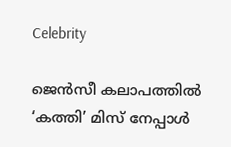Celebrity

ജെന്‍സീ കലാപത്തില്‍ ‘കത്തി’ മിസ് നേപ്പാൾ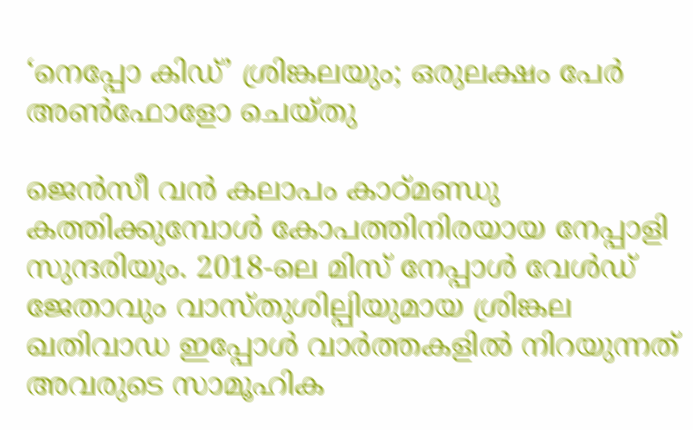‘നെപ്പോ കിഡ്’ ശ്രിങ്കലയും; ഒരുലക്ഷം പേര്‍ അണ്‍ഫോളോ ചെയ്തു

ജെന്‍സീ വന്‍ കലാപം കാഠ്മണ്ഡു കത്തിക്കുമ്പോള്‍ കോപത്തിനിരയായ നേപ്പാളി സുന്ദരിയും. 2018-ലെ മിസ് നേപ്പാള്‍ വേള്‍ഡ് ജേതാവും വാസ്തുശില്പിയുമായ ശ്രിങ്കല ഖതിവാഡ ഇപ്പോള്‍ വാര്‍ത്തകളില്‍ നിറയുന്നത് അവരുടെ സാമൂഹിക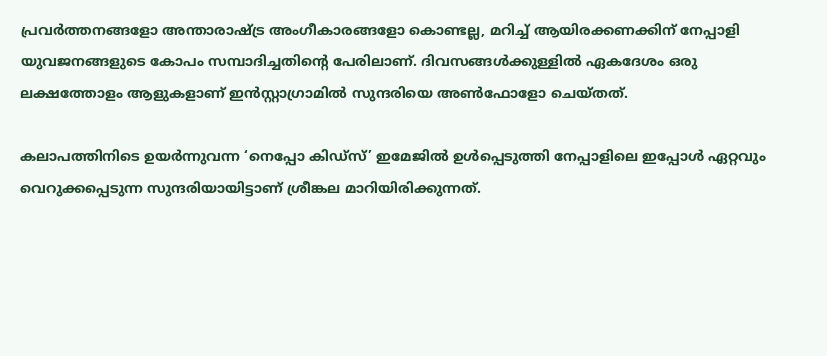പ്രവര്‍ത്തനങ്ങളോ അന്താരാഷ്ട്ര അംഗീകാരങ്ങളോ കൊണ്ടല്ല, മറിച്ച് ആയിരക്കണക്കിന് നേപ്പാളി യുവജനങ്ങളുടെ കോപം സമ്പാദിച്ചതിന്റെ പേരിലാണ്. ദിവസങ്ങള്‍ക്കുള്ളില്‍ ഏകദേശം ഒരു ലക്ഷത്തോളം ആളുകളാണ് ഇന്‍സ്റ്റാഗ്രാമില്‍ സുന്ദരിയെ അണ്‍ഫോളോ ചെയ്തത്.

കലാപത്തിനിടെ ഉയര്‍ന്നുവന്ന ‘നെപ്പോ കിഡ്‌സ്’ ഇമേജില്‍ ഉള്‍പ്പെടുത്തി നേപ്പാളിലെ ഇപ്പോള്‍ ഏറ്റവും വെറുക്കപ്പെടുന്ന സുന്ദരിയായിട്ടാണ് ശ്രീങ്കല മാറിയിരിക്കുന്നത്.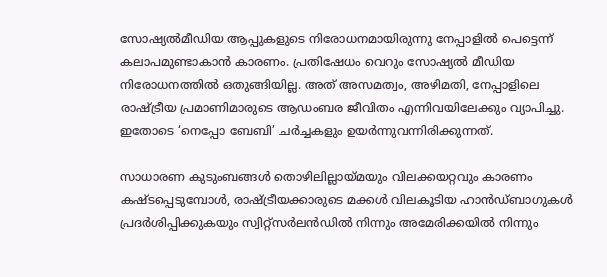സോഷ്യല്‍മീഡിയ ആപ്പുകളുടെ നിരോധനമായിരുന്നു നേപ്പാളില്‍ പെട്ടെന്ന് കലാപമുണ്ടാകാന്‍ കാരണം. പ്രതിഷേധം വെറും സോഷ്യല്‍ മീഡിയ നിരോധനത്തില്‍ ഒതുങ്ങിയില്ല. അത് അസമത്വം, അഴിമതി, നേപ്പാളിലെ രാഷ്ട്രീയ പ്രമാണിമാരുടെ ആഡംബര ജീവിതം എന്നിവയിലേക്കും വ്യാപിച്ചു. ഇതോടെ ‘നെപ്പോ ബേബി’ ചര്‍ച്ചകളും ഉയര്‍ന്നുവന്നിരിക്കുന്നത്.

സാധാരണ കുടുംബങ്ങള്‍ തൊഴിലില്ലായ്മയും വിലക്കയറ്റവും കാരണം കഷ്ടപ്പെടുമ്പോള്‍, രാഷ്ട്രീയക്കാരുടെ മക്കള്‍ വിലകൂടിയ ഹാന്‍ഡ്ബാഗുകള്‍ പ്രദര്‍ശിപ്പിക്കുകയും സ്വിറ്റ്‌സര്‍ലന്‍ഡില്‍ നിന്നും അമേരിക്കയില്‍ നിന്നും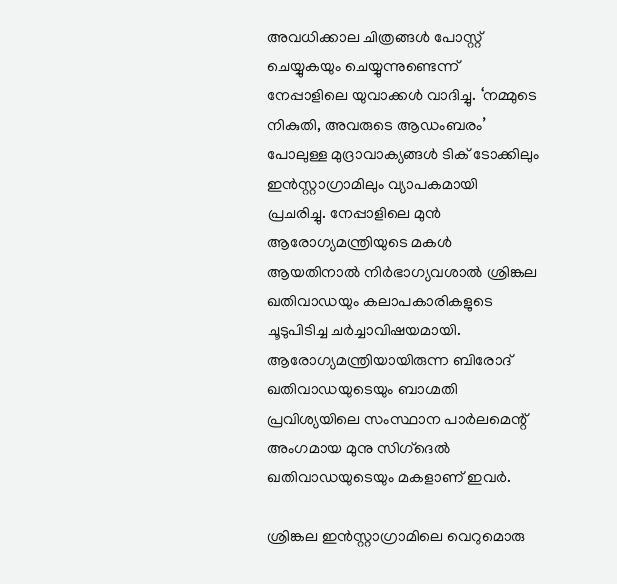അവധിക്കാല ചിത്രങ്ങള്‍ പോസ്റ്റ് ചെയ്യുകയും ചെയ്യുന്നുണ്ടെന്ന് നേപ്പാളിലെ യുവാക്കള്‍ വാദിച്ചു. ‘നമ്മുടെ നികുതി, അവരുടെ ആഡംബരം’ പോലുള്ള മുദ്രാവാക്യങ്ങള്‍ ടിക് ടോക്കിലും ഇന്‍സ്റ്റാഗ്രാമിലും വ്യാപകമായി പ്രചരിച്ചു. നേപ്പാളിലെ മുന്‍ ആരോഗ്യമന്ത്രിയുടെ മകള്‍ ആയതിനാല്‍ നിര്‍ഭാഗ്യവശാല്‍ ശ്രിങ്കല ഖതിവാഡയും കലാപകാരികളുടെ ചൂടുപിടിച്ച ചര്‍ച്ചാവിഷയമായി. ആരോഗ്യമന്ത്രിയായിരുന്ന ബിരോദ് ഖതിവാഡയുടെയും ബാഗ്മതി പ്രവിശ്യയിലെ സംസ്ഥാന പാര്‍ലമെന്റ് അംഗമായ മുനു സിഗ്‌ദെല്‍ ഖതിവാഡയുടെയും മകളാണ് ഇവര്‍.

ശ്രിങ്കല ഇന്‍സ്റ്റാഗ്രാമിലെ വെറുമൊരു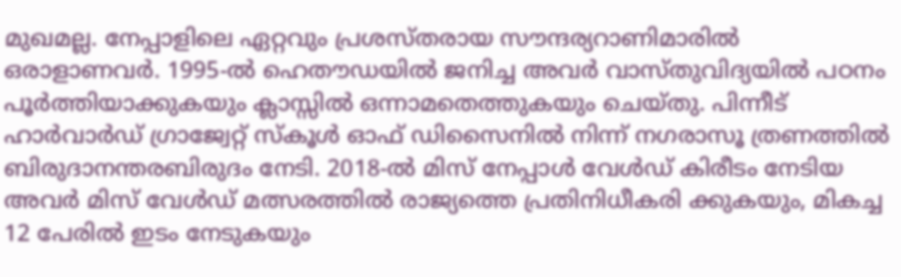മുഖമല്ല. നേപ്പാളിലെ ഏറ്റവും പ്രശസ്തരായ സൗന്ദര്യറാണിമാരില്‍ ഒരാളാണവര്‍. 1995-ല്‍ ഹെതൗഡയില്‍ ജനിച്ച അവര്‍ വാസ്തുവിദ്യയില്‍ പഠനം പൂര്‍ത്തിയാക്കുകയും ക്ലാസ്സില്‍ ഒന്നാമതെത്തുകയും ചെയ്തു. പിന്നീട് ഹാര്‍വാര്‍ഡ് ഗ്രാജ്വേറ്റ് സ്‌കൂള്‍ ഓഫ് ഡിസൈനില്‍ നിന്ന് നഗരാസൂ ത്രണത്തില്‍ ബിരുദാനന്തരബിരുദം നേടി. 2018-ല്‍ മിസ് നേപ്പാള്‍ വേള്‍ഡ് കിരീടം നേടിയ അവര്‍ മിസ് വേള്‍ഡ് മത്സരത്തില്‍ രാജ്യത്തെ പ്രതിനിധീകരി ക്കുകയും, മികച്ച 12 പേരില്‍ ഇടം നേടുകയും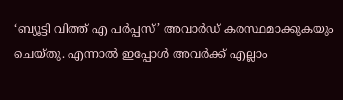‘ബ്യൂട്ടി വിത്ത് എ പര്‍പ്പസ്’ അവാര്‍ഡ് കരസ്ഥമാക്കുകയും ചെയ്തു. എന്നാല്‍ ഇപ്പോള്‍ അവര്‍ക്ക് എല്ലാം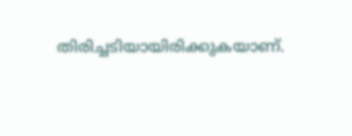തിരിച്ചടിയായിരിക്കുകയാണ്.